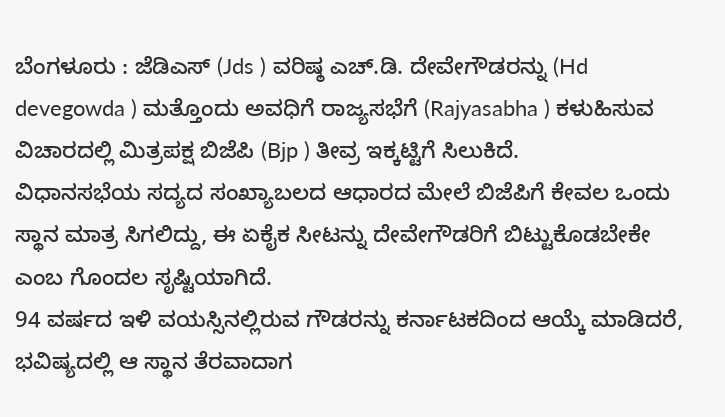ಬೆಂಗಳೂರು : ಜೆಡಿಎಸ್ (Jds ) ವರಿಷ್ಠ ಎಚ್.ಡಿ. ದೇವೇಗೌಡರನ್ನು (Hd devegowda ) ಮತ್ತೊಂದು ಅವಧಿಗೆ ರಾಜ್ಯಸಭೆಗೆ (Rajyasabha ) ಕಳುಹಿಸುವ ವಿಚಾರದಲ್ಲಿ ಮಿತ್ರಪಕ್ಷ ಬಿಜೆಪಿ (Bjp ) ತೀವ್ರ ಇಕ್ಕಟ್ಟಿಗೆ ಸಿಲುಕಿದೆ.
ವಿಧಾನಸಭೆಯ ಸದ್ಯದ ಸಂಖ್ಯಾಬಲದ ಆಧಾರದ ಮೇಲೆ ಬಿಜೆಪಿಗೆ ಕೇವಲ ಒಂದು ಸ್ಥಾನ ಮಾತ್ರ ಸಿಗಲಿದ್ದು, ಈ ಏಕೈಕ ಸೀಟನ್ನು ದೇವೇಗೌಡರಿಗೆ ಬಿಟ್ಟುಕೊಡಬೇಕೇ ಎಂಬ ಗೊಂದಲ ಸೃಷ್ಟಿಯಾಗಿದೆ.
94 ವರ್ಷದ ಇಳಿ ವಯಸ್ಸಿನಲ್ಲಿರುವ ಗೌಡರನ್ನು ಕರ್ನಾಟಕದಿಂದ ಆಯ್ಕೆ ಮಾಡಿದರೆ, ಭವಿಷ್ಯದಲ್ಲಿ ಆ ಸ್ಥಾನ ತೆರವಾದಾಗ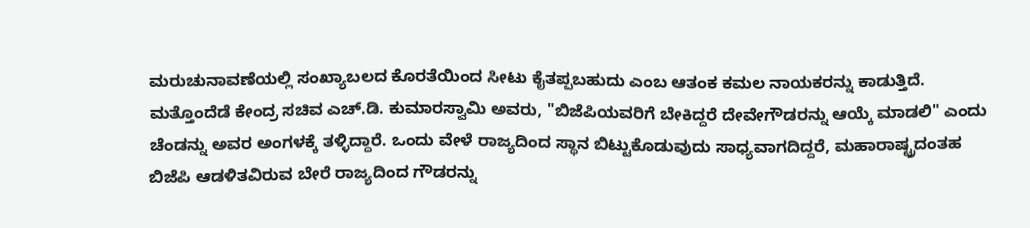ಮರುಚುನಾವಣೆಯಲ್ಲಿ ಸಂಖ್ಯಾಬಲದ ಕೊರತೆಯಿಂದ ಸೀಟು ಕೈತಪ್ಪಬಹುದು ಎಂಬ ಆತಂಕ ಕಮಲ ನಾಯಕರನ್ನು ಕಾಡುತ್ತಿದೆ.
ಮತ್ತೊಂದೆಡೆ ಕೇಂದ್ರ ಸಚಿವ ಎಚ್.ಡಿ. ಕುಮಾರಸ್ವಾಮಿ ಅವರು, "ಬಿಜೆಪಿಯವರಿಗೆ ಬೇಕಿದ್ದರೆ ದೇವೇಗೌಡರನ್ನು ಆಯ್ಕೆ ಮಾಡಲಿ" ಎಂದು ಚೆಂಡನ್ನು ಅವರ ಅಂಗಳಕ್ಕೆ ತಳ್ಳಿದ್ದಾರೆ. ಒಂದು ವೇಳೆ ರಾಜ್ಯದಿಂದ ಸ್ಥಾನ ಬಿಟ್ಟುಕೊಡುವುದು ಸಾಧ್ಯವಾಗದಿದ್ದರೆ, ಮಹಾರಾಷ್ಟ್ರದಂತಹ ಬಿಜೆಪಿ ಆಡಳಿತವಿರುವ ಬೇರೆ ರಾಜ್ಯದಿಂದ ಗೌಡರನ್ನು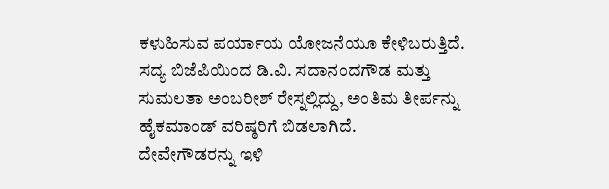ಕಳುಹಿಸುವ ಪರ್ಯಾಯ ಯೋಜನೆಯೂ ಕೇಳಿಬರುತ್ತಿದೆ. ಸದ್ಯ ಬಿಜೆಪಿಯಿಂದ ಡಿ.ವಿ. ಸದಾನಂದಗೌಡ ಮತ್ತು ಸುಮಲತಾ ಅಂಬರೀಶ್ ರೇಸ್ನಲ್ಲಿದ್ದು, ಅಂತಿಮ ತೀರ್ಪನ್ನು ಹೈಕಮಾಂಡ್ ವರಿಷ್ಠರಿಗೆ ಬಿಡಲಾಗಿದೆ.
ದೇವೇಗೌಡರನ್ನು ಇಳಿ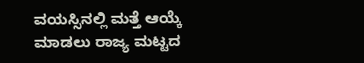ವಯಸ್ಸಿನಲ್ಲಿ ಮತ್ತೆ ಆಯ್ಕೆ ಮಾಡಲು ರಾಜ್ಯ ಮಟ್ಟದ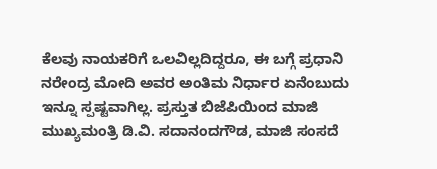ಕೆಲವು ನಾಯಕರಿಗೆ ಒಲವಿಲ್ಲದಿದ್ದರೂ, ಈ ಬಗ್ಗೆ ಪ್ರಧಾನಿ ನರೇಂದ್ರ ಮೋದಿ ಅವರ ಅಂತಿಮ ನಿರ್ಧಾರ ಏನೆಂಬುದು ಇನ್ನೂ ಸ್ಪಷ್ಟವಾಗಿಲ್ಲ. ಪ್ರಸ್ತುತ ಬಿಜೆಪಿಯಿಂದ ಮಾಜಿ ಮುಖ್ಯಮಂತ್ರಿ ಡಿ.ವಿ. ಸದಾನಂದಗೌಡ, ಮಾಜಿ ಸಂಸದೆ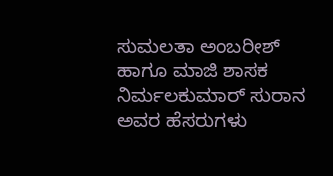ಸುಮಲತಾ ಅಂಬರೀಶ್ ಹಾಗೂ ಮಾಜಿ ಶಾಸಕ ನಿರ್ಮಲಕುಮಾರ್ ಸುರಾನ ಅವರ ಹೆಸರುಗಳು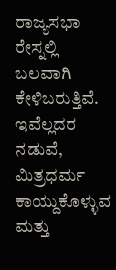ರಾಜ್ಯಸಭಾ ರೇಸ್ನಲ್ಲಿ ಬಲವಾಗಿ ಕೇಳಿಬರುತ್ತಿವೆ. ಇವೆಲ್ಲದರ ನಡುವೆ, ಮಿತ್ರಧರ್ಮ ಕಾಯ್ದುಕೊಳ್ಳುವ ಮತ್ತು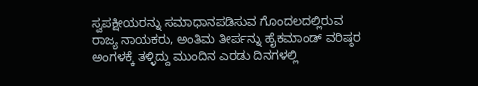ಸ್ವಪಕ್ಷೀಯರನ್ನು ಸಮಾಧಾನಪಡಿಸುವ ಗೊಂದಲದಲ್ಲಿರುವ ರಾಜ್ಯ ನಾಯಕರು, ಅಂತಿಮ ತೀರ್ಪನ್ನು ಹೈಕಮಾಂಡ್ ವರಿಷ್ಠರ ಅಂಗಳಕ್ಕೆ ತಳ್ಳಿದ್ದು ಮುಂದಿನ ಎರಡು ದಿನಗಳಲ್ಲಿ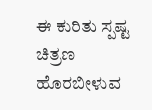ಈ ಕುರಿತು ಸ್ಪಷ್ಟ ಚಿತ್ರಣ ಹೊರಬೀಳುವ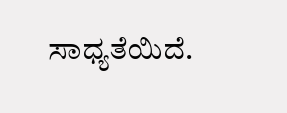ಸಾಧ್ಯತೆಯಿದೆ.